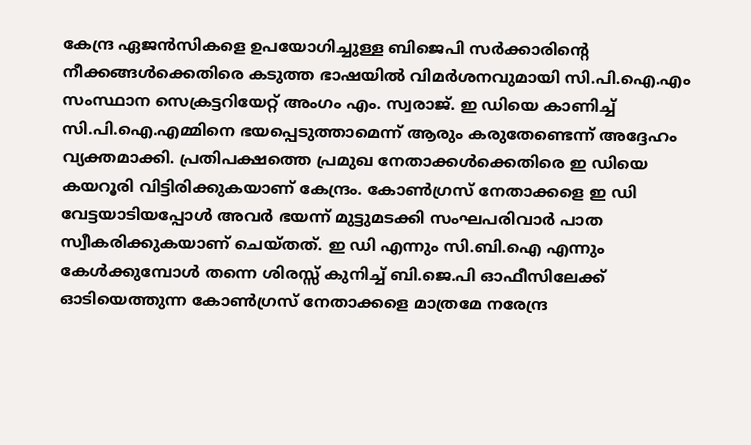കേന്ദ്ര ഏജൻസികളെ ഉപയോഗിച്ചുള്ള ബിജെപി സർക്കാരിന്റെ നീക്കങ്ങൾക്കെതിരെ കടുത്ത ഭാഷയിൽ വിമർശനവുമായി സി.പി.ഐ.എം സംസ്ഥാന സെക്രട്ടറിയേറ്റ് അംഗം എം. സ്വരാജ്. ഇ ഡിയെ കാണിച്ച് സി.പി.ഐ.എമ്മിനെ ഭയപ്പെടുത്താമെന്ന് ആരും കരുതേണ്ടെന്ന് അദ്ദേഹം വ്യക്തമാക്കി. പ്രതിപക്ഷത്തെ പ്രമുഖ നേതാക്കൾക്കെതിരെ ഇ ഡിയെ കയറൂരി വിട്ടിരിക്കുകയാണ് കേന്ദ്രം. കോൺഗ്രസ് നേതാക്കളെ ഇ ഡി വേട്ടയാടിയപ്പോൾ അവർ ഭയന്ന് മുട്ടുമടക്കി സംഘപരിവാർ പാത സ്വീകരിക്കുകയാണ് ചെയ്തത്. ഇ ഡി എന്നും സി.ബി.ഐ എന്നും കേൾക്കുമ്പോൾ തന്നെ ശിരസ്സ് കുനിച്ച് ബി.ജെ.പി ഓഫീസിലേക്ക് ഓടിയെത്തുന്ന കോൺഗ്രസ് നേതാക്കളെ മാത്രമേ നരേന്ദ്ര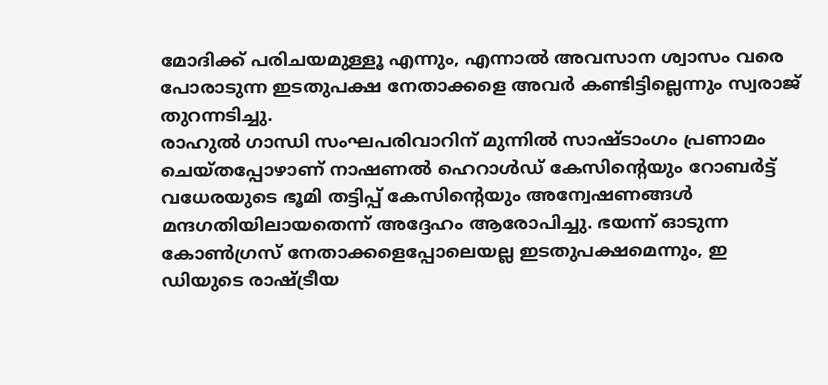മോദിക്ക് പരിചയമുള്ളൂ എന്നും, എന്നാൽ അവസാന ശ്വാസം വരെ പോരാടുന്ന ഇടതുപക്ഷ നേതാക്കളെ അവർ കണ്ടിട്ടില്ലെന്നും സ്വരാജ് തുറന്നടിച്ചു.
രാഹുൽ ഗാന്ധി സംഘപരിവാറിന് മുന്നിൽ സാഷ്ടാംഗം പ്രണാമം ചെയ്തപ്പോഴാണ് നാഷണൽ ഹെറാൾഡ് കേസിന്റെയും റോബർട്ട് വധേരയുടെ ഭൂമി തട്ടിപ്പ് കേസിന്റെയും അന്വേഷണങ്ങൾ മന്ദഗതിയിലായതെന്ന് അദ്ദേഹം ആരോപിച്ചു. ഭയന്ന് ഓടുന്ന കോൺഗ്രസ് നേതാക്കളെപ്പോലെയല്ല ഇടതുപക്ഷമെന്നും, ഇ ഡിയുടെ രാഷ്ട്രീയ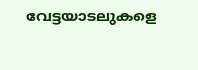വേട്ടയാടലുകളെ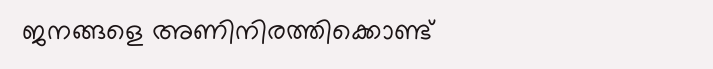ജനങ്ങളെ അണിനിരത്തിക്കൊണ്ട്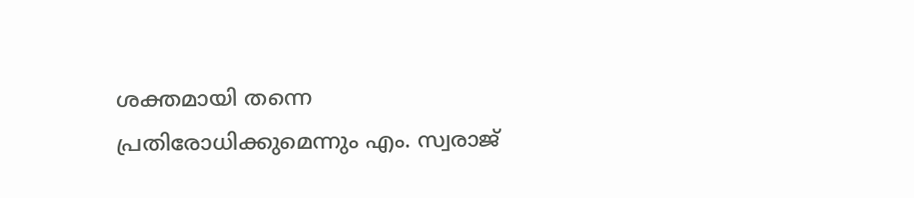ശക്തമായി തന്നെ പ്രതിരോധിക്കുമെന്നും എം. സ്വരാജ്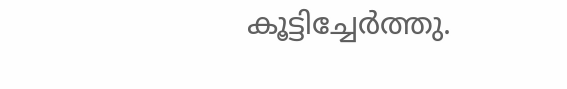കൂട്ടിച്ചേർത്തു.